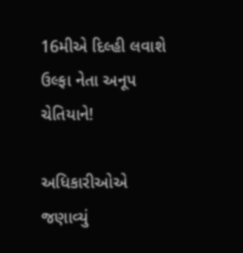16મીએ દિલ્હી લવાશે ઉલ્ફા નેતા અનૂપ ચેતિયાને!

અધિકારીઓએ જણાવ્યું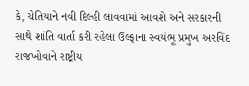કે, ચેતિયાને નવી દિલ્હી લાવવામાં આવશે અને સરકારની સાથે શાંતિ વાર્તા કરી રહેલા ઉલ્ફાના સ્વયંભૂ પ્રમુખ અરવિંદ રાજખોવાને રાષ્ટ્રીય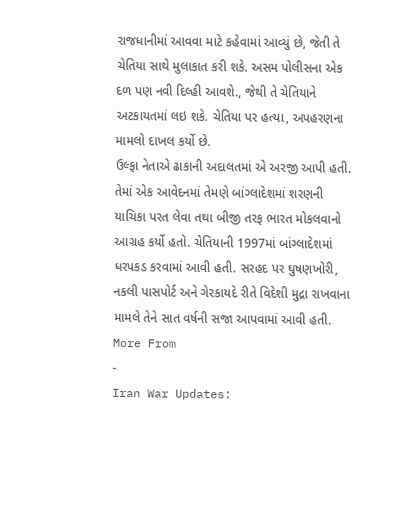રાજધાનીમાં આવવા માટે કહેવામાં આવ્યું છે, જેતી તે ચેતિયા સાથે મુલાકાત કરી શકે. અસમ પોલીસના એક દળ પણ નવી દિલ્હી આવશે., જેથી તે ચેતિયાને અટકાયતમાં લઇ શકે. ચેતિયા પર હત્યા, અપહરણના મામલો દાખલ કર્યો છે.
ઉલ્ફા નેતાએ ઢાકાની અદાલતમાં એ અરજી આપી હતી. તેમાં એક આવેદનમાં તેમણે બાંગ્લાદેશમાં શરણની યાચિકા પરત લેવા તથા બીજી તરફ ભારત મોકલવાનો આગ્રહ કર્યો હતો. ચેતિયાની 1997માં બાંગ્લાદેશમાં ધરપકડ કરવામાં આવી હતી. સરહદ પર ઘુષણખોરી, નકલી પાસપોર્ટ અને ગેરકાયદે રીતે વિદેશી મુદ્રા રાખવાના મામલે તેને સાત વર્ષની સજા આપવામાં આવી હતી.
More From
-
Iran War Updates: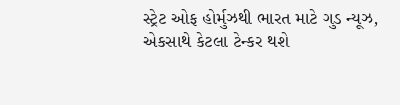સ્ટ્રેટ ઓફ હોર્મુઝથી ભારત માટે ગુડ ન્યૂઝ, એકસાથે કેટલા ટેન્કર થશે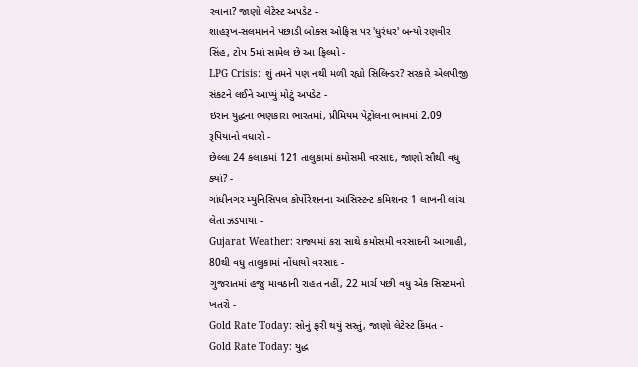રવાના? જાણો લેટેસ્ટ અપડેટ -
શાહરૂખ-સલમાનને પછાડી બોક્સ ઓફિસ પર 'ધુરંધર' બન્યો રણવીર સિંહ, ટોપ 5માં સામેલ છે આ ફિલ્મો -
LPG Crisis: શું તમને પણ નથી મળી રહ્યો સિલિન્ડર? સરકારે એલપીજી સંકટને લઈને આપ્યું મોટું અપડેટ -
ઇરાન યુદ્ધના ભણકારા ભારતમાં, પ્રીમિયમ પેટ્રોલના ભાવમાં 2.09 રૂપિયાનો વધારો -
છેલ્લા 24 કલાકમાં 121 તાલુકામાં કમોસમી વરસાદ, જાણો સૌથી વધુ ક્યાં? -
ગાંધીનગર મ્યુનિસિપલ કોર્પોરેશનના આસિસ્ટન્ટ કમિશનર 1 લાખની લાંચ લેતા ઝડપાયા -
Gujarat Weather: રાજ્યમાં કરા સાથે કમોસમી વરસાદની આગાહી, 80થી વધુ તાલુકામાં નોંધાયો વરસાદ -
ગુજરાતમાં હજુ માવઠાની રાહત નહીં, 22 માર્ચ પછી વધુ એક સિસ્ટમનો ખતરો -
Gold Rate Today: સોનું ફરી થયું સસ્તું, જાણો લેટેસ્ટ કિંમત -
Gold Rate Today: યુદ્ધ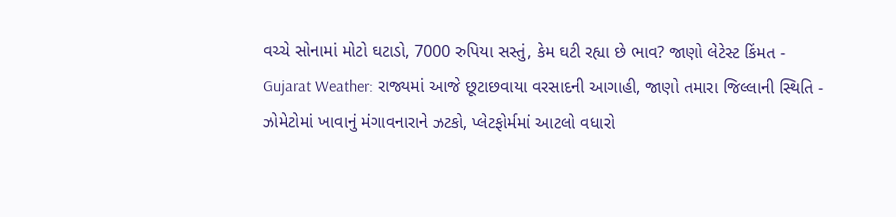વચ્ચે સોનામાં મોટો ઘટાડો, 7000 રુપિયા સસ્તું, કેમ ઘટી રહ્યા છે ભાવ? જાણો લેટેસ્ટ કિંમત -
Gujarat Weather: રાજ્યમાં આજે છૂટાછવાયા વરસાદની આગાહી, જાણો તમારા જિલ્લાની સ્થિતિ -
ઝોમેટોમાં ખાવાનું મંગાવનારાને ઝટકો, પ્લેટફોર્મમાં આટલો વધારો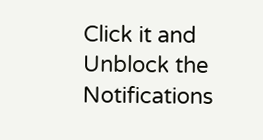Click it and Unblock the Notifications